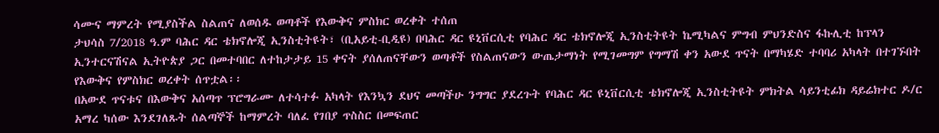ሳሙና ማምረት የሚያስችል ስልጠና ለወሰዱ ወጣቶች የእውቅና ምስክር ወረቀት ተሰጠ
ታህሳስ 7/2018 ዓ.ም ባሕር ዳር ቴክኖሎጂ ኢንስቲትዩት፣ (ቢአይቲ-ቢዲዩ) በባሕር ዳር ዩኒቨርሲቲ የባሕር ዳር ቴክኖሎጂ ኢንስቲትዩት ኬሚካልና ምግብ ምህንድስና ፋኩሊቲ ከፕላን ኢንተርናሽናል ኢትዮጵያ ጋር በመተባበር ለተከታታይ 15 ቀናት ያሰለጠናቸውን ወጣቶች የስልጠናውን ውጤታማነት የሚገመግም የግማሽ ቀን አውደ ጥናት በማካሄድ ተባባሪ አካላት በተገኙበት የእውቅና የምስክር ወረቀት ሰጥቷል፡፡
በአውደ ጥናቱና በእውቅና አሰጣጥ ፕሮግራሙ ለተሳተፉ አካላት የእንኳን ደህና መጣችሁ ንግግር ያደረጉት የባሕር ዳር ዩኒቨርሲቲ ቴክኖሎጂ ኢንስቲትዩት ምክትል ሳይንቲፊክ ዳይሬክተር ዶ/ር አማረ ካሰው እንደገለጹት ሰልጣኞች ከማምረት ባለፈ የገበያ ጥስስር በመፍጠር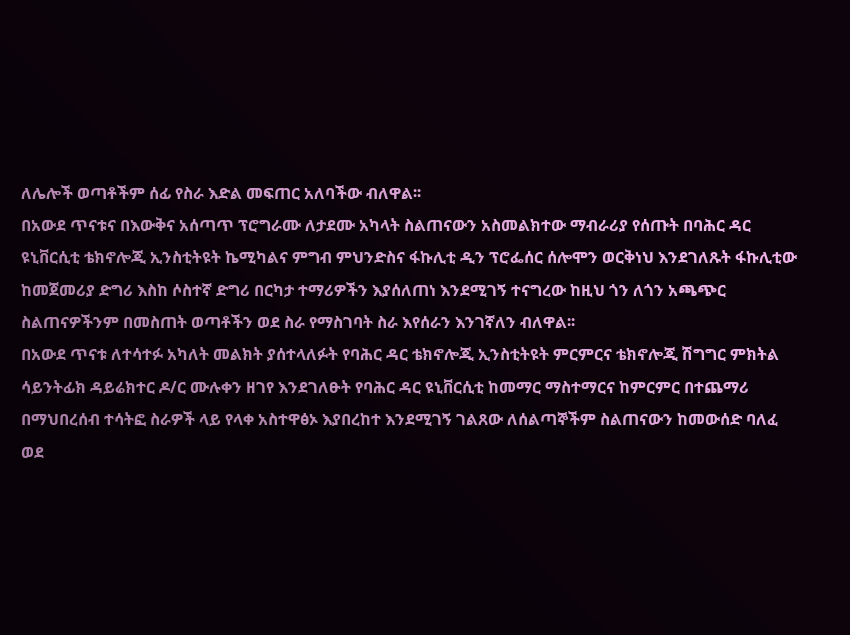ለሌሎች ወጣቶችም ሰፊ የስራ እድል መፍጠር አለባችው ብለዋል፡፡
በአውደ ጥናቱና በእውቅና አሰጣጥ ፕሮግራሙ ለታደሙ አካላት ስልጠናውን አስመልክተው ማብራሪያ የሰጡት በባሕር ዳር ዩኒቨርሲቲ ቴክኖሎጂ ኢንስቲትዩት ኬሚካልና ምግብ ምህንድስና ፋኩሊቲ ዲን ፕሮፌሰር ሰሎሞን ወርቅነህ እንደገለጹት ፋኩሊቲው ከመጀመሪያ ድግሪ እስከ ሶስተኛ ድግሪ በርካታ ተማሪዎችን እያሰለጠነ እንደሚገኝ ተናግረው ከዚህ ጎን ለጎን አጫጭር ስልጠናዎችንም በመስጠት ወጣቶችን ወደ ስራ የማስገባት ስራ እየሰራን እንገኛለን ብለዋል፡፡
በአውደ ጥናቱ ለተሳተፉ አካለት መልክት ያሰተላለፉት የባሕር ዳር ቴክኖሎጂ ኢንስቲትዩት ምርምርና ቴክኖሎጂ ሽግግር ምክትል ሳይንትፊክ ዳይሬክተር ዶ/ር ሙሉቀን ዘገየ እንደገለፁት የባሕር ዳር ዩኒቨርሲቲ ከመማር ማስተማርና ከምርምር በተጨማሪ በማህበረሰብ ተሳትፎ ስራዎች ላይ የላቀ አስተዋፅኦ እያበረከተ እንደሚገኝ ገልጸው ለሰልጣኞችም ስልጠናውን ከመውሰድ ባለፈ ወደ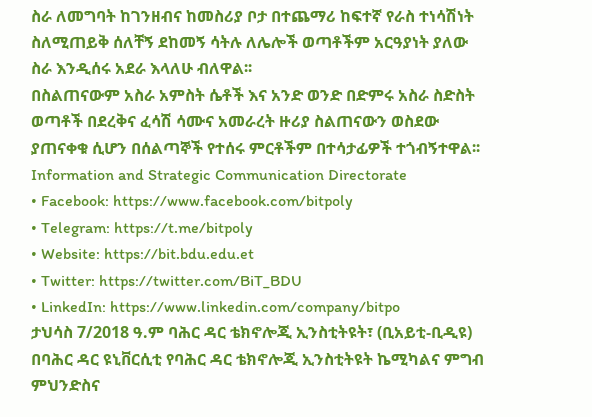ስራ ለመግባት ከገንዘብና ከመስሪያ ቦታ በተጨማሪ ከፍተኛ የራስ ተነሳሽነት ስለሚጠይቅ ሰለቸኝ ደከመኝ ሳትሉ ለሌሎች ወጣቶችም አርዓያነት ያለው ስራ እንዲሰሩ አደራ እላለሁ ብለዋል፡፡
በስልጠናውም አስራ አምስት ሴቶች እና አንድ ወንድ በድምሩ አስራ ስድስት ወጣቶች በደረቅና ፈሳሽ ሳሙና አመራረት ዙሪያ ስልጠናውን ወስደው ያጠናቀቁ ሲሆን በሰልጣኞች የተሰሩ ምርቶችም በተሳታፊዎች ተጎብኝተዋል፡፡
Information and Strategic Communication Directorate
• Facebook: https://www.facebook.com/bitpoly
• Telegram: https://t.me/bitpoly
• Website: https://bit.bdu.edu.et
• Twitter: https://twitter.com/BiT_BDU
• LinkedIn: https://www.linkedin.com/company/bitpo
ታህሳስ 7/2018 ዓ.ም ባሕር ዳር ቴክኖሎጂ ኢንስቲትዩት፣ (ቢአይቲ-ቢዲዩ) በባሕር ዳር ዩኒቨርሲቲ የባሕር ዳር ቴክኖሎጂ ኢንስቲትዩት ኬሚካልና ምግብ ምህንድስና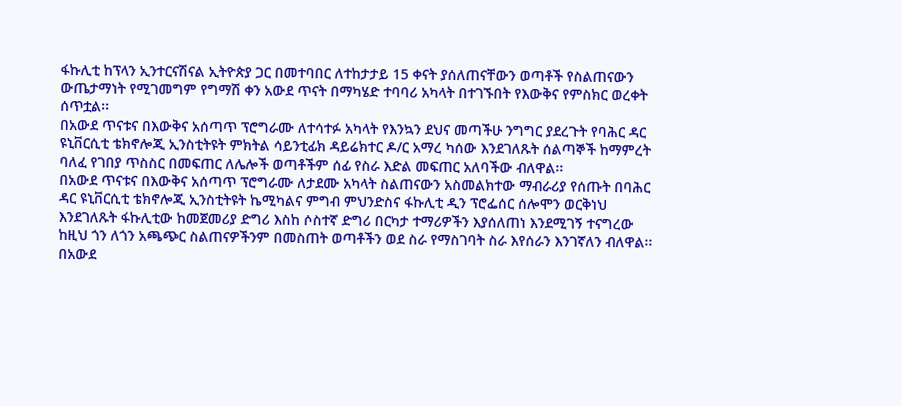ፋኩሊቲ ከፕላን ኢንተርናሽናል ኢትዮጵያ ጋር በመተባበር ለተከታታይ 15 ቀናት ያሰለጠናቸውን ወጣቶች የስልጠናውን ውጤታማነት የሚገመግም የግማሽ ቀን አውደ ጥናት በማካሄድ ተባባሪ አካላት በተገኙበት የእውቅና የምስክር ወረቀት ሰጥቷል፡፡
በአውደ ጥናቱና በእውቅና አሰጣጥ ፕሮግራሙ ለተሳተፉ አካላት የእንኳን ደህና መጣችሁ ንግግር ያደረጉት የባሕር ዳር ዩኒቨርሲቲ ቴክኖሎጂ ኢንስቲትዩት ምክትል ሳይንቲፊክ ዳይሬክተር ዶ/ር አማረ ካሰው እንደገለጹት ሰልጣኞች ከማምረት ባለፈ የገበያ ጥስስር በመፍጠር ለሌሎች ወጣቶችም ሰፊ የስራ እድል መፍጠር አለባችው ብለዋል፡፡
በአውደ ጥናቱና በእውቅና አሰጣጥ ፕሮግራሙ ለታደሙ አካላት ስልጠናውን አስመልክተው ማብራሪያ የሰጡት በባሕር ዳር ዩኒቨርሲቲ ቴክኖሎጂ ኢንስቲትዩት ኬሚካልና ምግብ ምህንድስና ፋኩሊቲ ዲን ፕሮፌሰር ሰሎሞን ወርቅነህ እንደገለጹት ፋኩሊቲው ከመጀመሪያ ድግሪ እስከ ሶስተኛ ድግሪ በርካታ ተማሪዎችን እያሰለጠነ እንደሚገኝ ተናግረው ከዚህ ጎን ለጎን አጫጭር ስልጠናዎችንም በመስጠት ወጣቶችን ወደ ስራ የማስገባት ስራ እየሰራን እንገኛለን ብለዋል፡፡
በአውደ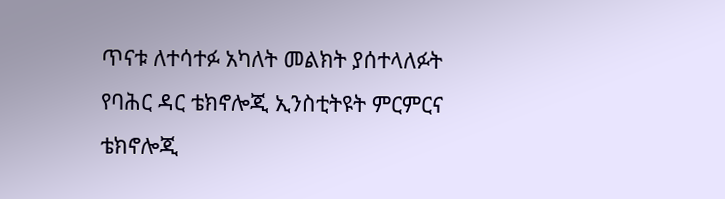ጥናቱ ለተሳተፉ አካለት መልክት ያሰተላለፉት የባሕር ዳር ቴክኖሎጂ ኢንስቲትዩት ምርምርና ቴክኖሎጂ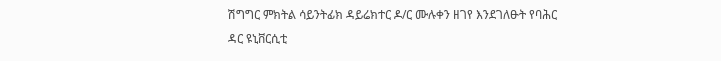ሽግግር ምክትል ሳይንትፊክ ዳይሬክተር ዶ/ር ሙሉቀን ዘገየ እንደገለፁት የባሕር ዳር ዩኒቨርሲቲ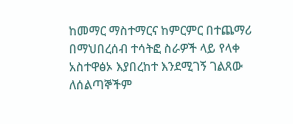ከመማር ማስተማርና ከምርምር በተጨማሪ በማህበረሰብ ተሳትፎ ስራዎች ላይ የላቀ አስተዋፅኦ እያበረከተ እንደሚገኝ ገልጸው ለሰልጣኞችም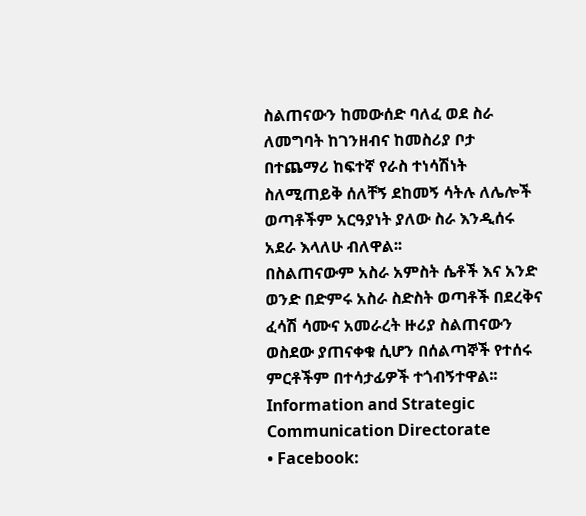ስልጠናውን ከመውሰድ ባለፈ ወደ ስራ ለመግባት ከገንዘብና ከመስሪያ ቦታ በተጨማሪ ከፍተኛ የራስ ተነሳሽነት ስለሚጠይቅ ሰለቸኝ ደከመኝ ሳትሉ ለሌሎች ወጣቶችም አርዓያነት ያለው ስራ እንዲሰሩ አደራ እላለሁ ብለዋል፡፡
በስልጠናውም አስራ አምስት ሴቶች እና አንድ ወንድ በድምሩ አስራ ስድስት ወጣቶች በደረቅና ፈሳሽ ሳሙና አመራረት ዙሪያ ስልጠናውን ወስደው ያጠናቀቁ ሲሆን በሰልጣኞች የተሰሩ ምርቶችም በተሳታፊዎች ተጎብኝተዋል፡፡
Information and Strategic Communication Directorate
• Facebook: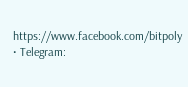https://www.facebook.com/bitpoly
• Telegram: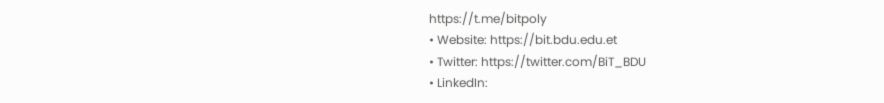https://t.me/bitpoly
• Website: https://bit.bdu.edu.et
• Twitter: https://twitter.com/BiT_BDU
• LinkedIn: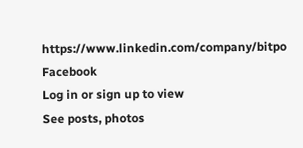https://www.linkedin.com/company/bitpo
Facebook
Log in or sign up to view
See posts, photos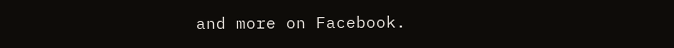and more on Facebook.